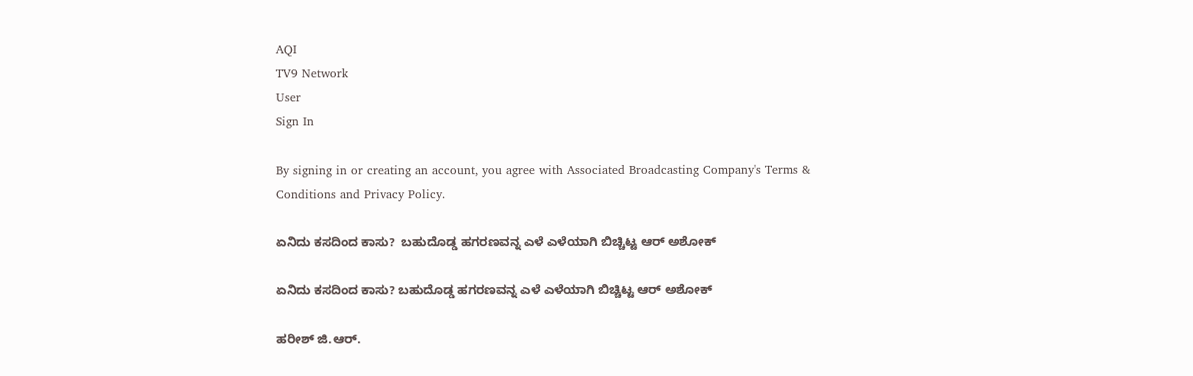AQI
TV9 Network
User
Sign In

By signing in or creating an account, you agree with Associated Broadcasting Company's Terms & Conditions and Privacy Policy.

ಏನಿದು ಕಸದಿಂದ ಕಾಸು?  ಬಹುದೊಡ್ಡ ಹಗರಣವನ್ನ ಎಳೆ ಎಳೆಯಾಗಿ ಬಿಚ್ಚಿಟ್ಟ ಆರ್ ಅಶೋಕ್

ಏನಿದು ಕಸದಿಂದ ಕಾಸು? ಬಹುದೊಡ್ಡ ಹಗರಣವನ್ನ ಎಳೆ ಎಳೆಯಾಗಿ ಬಿಚ್ಚಿಟ್ಟ ಆರ್ ಅಶೋಕ್

ಹರೀಶ್ ಜಿ.ಆರ್.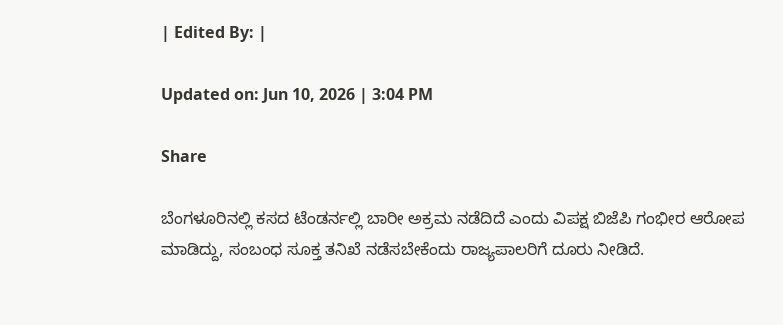| Edited By: |

Updated on: Jun 10, 2026 | 3:04 PM

Share

ಬೆಂಗಳೂರಿನಲ್ಲಿ ಕಸದ ಟೆಂಡರ್ನಲ್ಲಿ ಬಾರೀ ಅಕ್ರಮ ನಡೆದಿದೆ ಎಂದು ವಿಪಕ್ಷ ಬಿಜೆಪಿ ಗಂಭೀರ ಆರೋಪ ಮಾಡಿದ್ದು, ಸಂಬಂಧ ಸೂಕ್ತ ತನಿಖೆ ನಡೆಸಬೇಕೆಂದು ರಾಜ್ಯಪಾಲರಿಗೆ ದೂರು ನೀಡಿದೆ.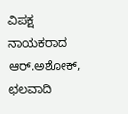ವಿಪಕ್ಷ ನಾಯಕರಾದ ಆರ್.ಅಶೋಕ್, ಛಲವಾದಿ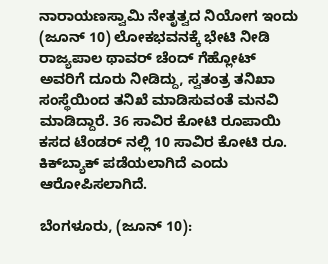ನಾರಾಯಣಸ್ವಾಮಿ ನೇತೃತ್ವದ ನಿಯೋಗ ಇಂದು (ಜೂನ್ 10) ಲೋಕಭವನಕ್ಕೆ ಭೇಟಿ ನೀಡಿ ರಾಜ್ಯಪಾಲ ಥಾವರ್ ಚೆಂದ್ ಗೆಹ್ಲೋಟ್ ಅವರಿಗೆ ದೂರು ನೀಡಿದ್ದು, ಸ್ವತಂತ್ರ ತನಿಖಾ ಸಂಸ್ಥೆಯಿಂದ ತನಿಖೆ ಮಾಡಿಸುವಂತೆ ಮನವಿ ಮಾಡಿದ್ದಾರೆ. 36 ಸಾವಿರ ಕೋಟಿ ರೂಪಾಯಿ ಕಸದ ಟೆಂಡರ್ ನಲ್ಲಿ 10 ಸಾವಿರ ಕೋಟಿ ರೂ. ಕಿಕ್‌ಬ್ಯಾಕ್ ಪಡೆಯಲಾಗಿದೆ ಎಂದು ಆರೋಪಿಸಲಾಗಿದೆ.

ಬೆಂಗಳೂರು, (ಜೂನ್ 10):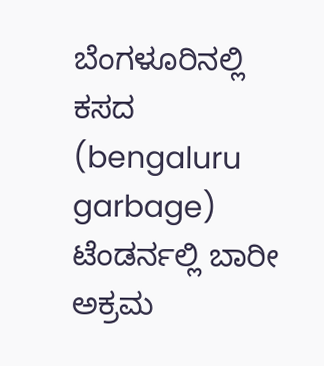ಬೆಂಗಳೂರಿನಲ್ಲಿ ಕಸದ (bengaluru garbage) ಟೆಂಡರ್ನಲ್ಲಿ ಬಾರೀ ಅಕ್ರಮ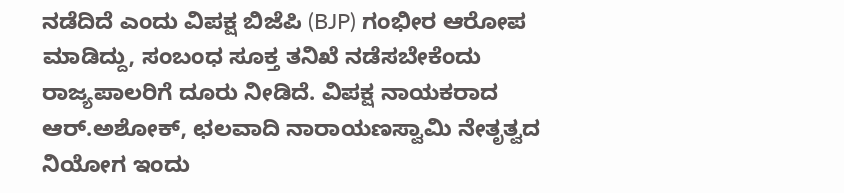ನಡೆದಿದೆ ಎಂದು ವಿಪಕ್ಷ ಬಿಜೆಪಿ (BJP) ಗಂಭೀರ ಆರೋಪ ಮಾಡಿದ್ದು, ಸಂಬಂಧ ಸೂಕ್ತ ತನಿಖೆ ನಡೆಸಬೇಕೆಂದು ರಾಜ್ಯಪಾಲರಿಗೆ ದೂರು ನೀಡಿದೆ. ವಿಪಕ್ಷ ನಾಯಕರಾದ ಆರ್.ಅಶೋಕ್, ಛಲವಾದಿ ನಾರಾಯಣಸ್ವಾಮಿ ನೇತೃತ್ವದ ನಿಯೋಗ ಇಂದು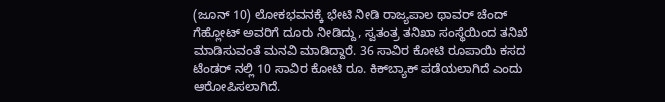(ಜೂನ್ 10) ಲೋಕಭವನಕ್ಕೆ ಭೇಟಿ ನೀಡಿ ರಾಜ್ಯಪಾಲ ಥಾವರ್ ಚೆಂದ್ ಗೆಹ್ಲೋಟ್ ಅವರಿಗೆ ದೂರು ನೀಡಿದ್ದು, ಸ್ವತಂತ್ರ ತನಿಖಾ ಸಂಸ್ಥೆಯಿಂದ ತನಿಖೆ ಮಾಡಿಸುವಂತೆ ಮನವಿ ಮಾಡಿದ್ದಾರೆ. 36 ಸಾವಿರ ಕೋಟಿ ರೂಪಾಯಿ ಕಸದ ಟೆಂಡರ್ ನಲ್ಲಿ 10 ಸಾವಿರ ಕೋಟಿ ರೂ. ಕಿಕ್‌ಬ್ಯಾಕ್ ಪಡೆಯಲಾಗಿದೆ ಎಂದು ಆರೋಪಿಸಲಾಗಿದೆ.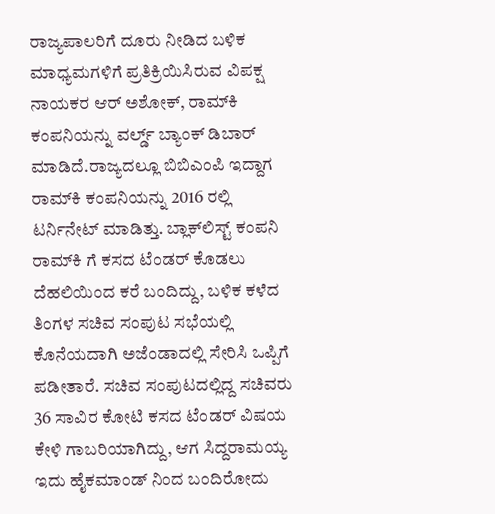ರಾಜ್ಯಪಾಲರಿಗೆ ದೂರು ನೀಡಿದ ಬಳಿಕ ಮಾಧ್ಯಮಗಳಿಗೆ ಪ್ರತಿಕ್ರಿಯಿಸಿರುವ ವಿಪಕ್ಷ ನಾಯಕರ ಆರ್ ಅಶೋಕ್, ರಾಮ್‌ಕಿ ಕಂಪನಿಯನ್ನು ವರ್ಲ್ಡ್ ಬ್ಯಾಂಕ್ ಡಿಬಾರ್ ಮಾಡಿದೆ.ರಾಜ್ಯದಲ್ಲೂ ಬಿಬಿಎಂಪಿ ಇದ್ದಾಗ ರಾಮ್‌ಕಿ ಕಂಪನಿಯನ್ನು 2016 ರಲ್ಲಿ ಟರ್ನಿನೇಟ್ ಮಾಡಿತ್ತು. ಬ್ಲಾಕ್‌ಲಿಸ್ಟ್ ಕಂಪನಿ ರಾಮ್‌ಕಿ ಗೆ ಕಸದ ಟೆಂಡರ್ ಕೊಡಲು ದೆಹಲಿಯಿಂದ ಕರೆ ಬಂದಿದ್ದು, ಬಳಿಕ ಕಳೆದ ತಿಂಗಳ ಸಚಿವ ಸಂಪುಟ ಸಭೆಯಲ್ಲಿ ಕೊನೆಯದಾಗಿ ಅಜೆಂಡಾದಲ್ಲಿ ಸೇರಿಸಿ ಒಪ್ಪಿಗೆ ಪಡೀತಾರೆ. ಸಚಿವ ಸಂಪುಟದಲ್ಲಿದ್ದ ಸಚಿವರು 36 ಸಾವಿರ ಕೋಟಿ ಕಸದ ಟೆಂಡರ್ ವಿಷಯ ಕೇಳಿ ಗಾಬರಿಯಾಗಿದ್ದು, ಆಗ ಸಿದ್ದರಾಮಯ್ಯ ಇದು ಹೈಕಮಾಂಡ್ ನಿಂದ ಬಂದಿರೋದು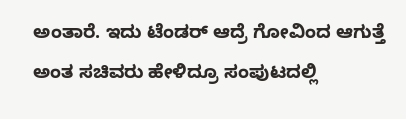ಅಂತಾರೆ. ಇದು ಟೆಂಡರ್ ಆದ್ರೆ ಗೋವಿಂದ ಆಗುತ್ತೆ ಅಂತ ಸಚಿವರು ಹೇಳಿದ್ರೂ ಸಂಪುಟದಲ್ಲಿ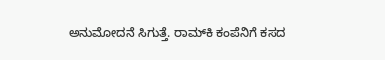ಅನುಮೋದನೆ ಸಿಗುತ್ತೆ. ರಾಮ್‌ಕಿ ಕಂಪೆನಿಗೆ ಕಸದ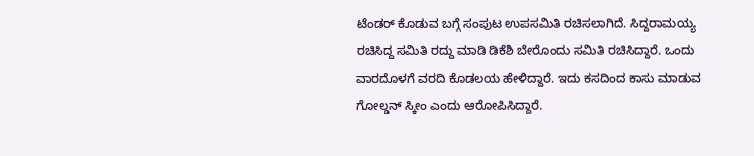ಟೆಂಡರ್ ಕೊಡುವ ಬಗ್ಗೆ ಸಂಪುಟ ಉಪಸಮಿತಿ ರಚಿಸಲಾಗಿದೆ. ಸಿದ್ದರಾಮಯ್ಯ ರಚಿಸಿದ್ದ ಸಮಿತಿ ರದ್ದು ಮಾಡಿ ಡಿಕೆಶಿ ಬೇರೊಂದು ಸಮಿತಿ ರಚಿಸಿದ್ದಾರೆ. ಒಂದು ವಾರದೊಳಗೆ ವರದಿ ಕೊಡಲಯ ಹೇಳಿದ್ದಾರೆ. ಇದು ಕಸದಿಂದ ಕಾಸು ಮಾಡುವ ಗೋಲ್ಡನ್ ಸ್ಕೀಂ ಎಂದು ಆರೋಪಿಸಿದ್ದಾರೆ.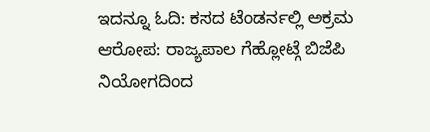ಇದನ್ನೂ ಓದಿ: ಕಸದ ಟೆಂಡರ್ನಲ್ಲಿ ಅಕ್ರಮ ಆರೋಪ: ರಾಜ್ಯಪಾಲ ಗೆಹ್ಲೋಟ್ಗೆ ಬಿಜೆಪಿ ನಿಯೋಗದಿಂದ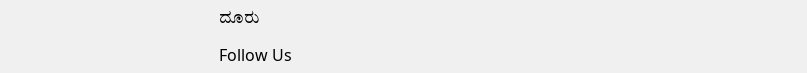ದೂರು

Follow Us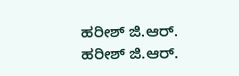ಹರೀಶ್ ಜಿ.ಆರ್.
ಹರೀಶ್ ಜಿ.ಆರ್.